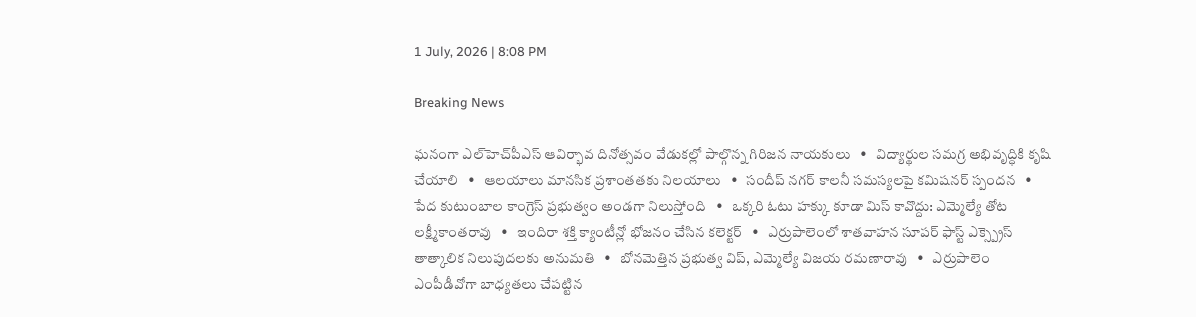1 July, 2026 | 8:08 PM

Breaking News

ఘనంగా ఎల్‌హెచ్‌పీఎస్ ఆవిర్భావ దినోత్సవం వేడుకల్లో పాల్గొన్న గిరిజన నాయకులు   •   విద్యార్థుల సమగ్ర అభివృద్ధికి కృషి చేయాలి   •   ఆలయాలు మానసిక ప్రశాంతతకు నిలయాలు   •   సందీప్ నగర్ కాలనీ సమస్యలపై కమిషనర్ స్పందన   •   పేద కుటుంబాల కాంగ్రెస్ ప్రభుత్వం అండగా నిలుస్తోంది   •   ఒక్కరి ఓటు హక్కు కూడా మిస్ కావొద్దు: ఎమ్మెల్యే తోట లక్ష్మీకాంతరావు   •   ఇందిరా శక్తి క్యాంటీన్లో భోజనం చేసిన కలెక్టర్   •   ఎర్రుపాలెంలో శాతవాహన సూపర్ ఫాస్ట్ ఎక్స్ప్రెస్ తాత్కాలిక నిలుపుదలకు అనుమతి   •   బోనమెత్తిన ప్రభుత్వ విప్, ఎమ్మెల్యే విజయ రమణారావు   •   ఎర్రుపాలెం ఎంపీడీవోగా బాధ్యతలు చేపట్టిన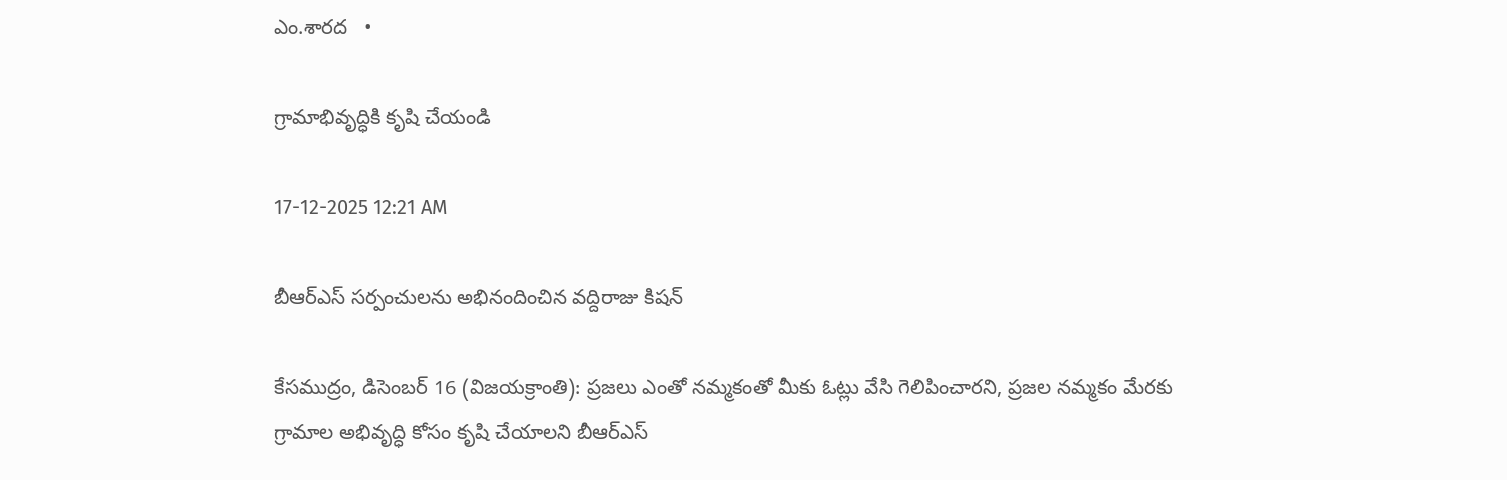ఎం.శారద   •

గ్రామాభివృద్ధికి కృషి చేయండి

17-12-2025 12:21 AM

బీఆర్‌ఎస్ సర్పంచులను అభినందించిన వద్దిరాజు కిషన్

కేసముద్రం, డిసెంబర్ 16 (విజయక్రాంతి): ప్రజలు ఎంతో నమ్మకంతో మీకు ఓట్లు వేసి గెలిపించారని, ప్రజల నమ్మకం మేరకు గ్రామాల అభివృద్ధి కోసం కృషి చేయాలని బీఆర్‌ఎస్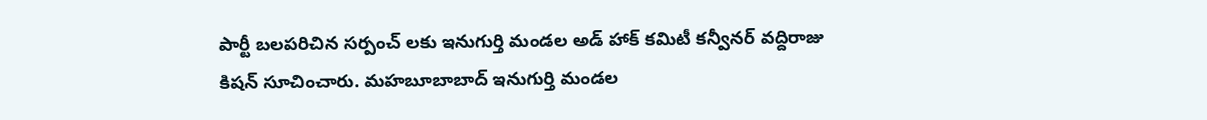పార్టీ బలపరిచిన సర్పంచ్ లకు ఇనుగుర్తి మండల అడ్ హాక్ కమిటీ కన్వీనర్ వద్దిరాజు కిషన్ సూచించారు. మహబూబాబాద్ ఇనుగుర్తి మండల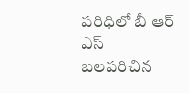పరిధిలో బీ ఆర్ ఎస్ బలపరిచిన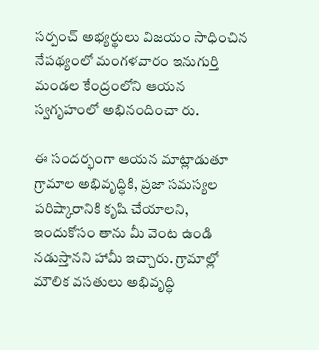సర్పంచ్ అభ్యర్థులు విజయం సాధించిన నేపథ్యంలో మంగళవారం ఇనుగుర్తి మండల కేంద్రంలోని ఆయన స్వగృహంలో అభినందించా రు.

ఈ సందర్భంగా ఆయన మాట్లాడుతూ గ్రామాల అభివృద్ధికి, ప్రజా సమస్యల పరిష్కారానికి కృషి చేయాలని,  ఇందుకోసం తాను మీ వెంట ఉండి నడుస్తానని హామీ ఇచ్చారు. గ్రామాల్లో మౌలిక వసతులు అభివృద్ధి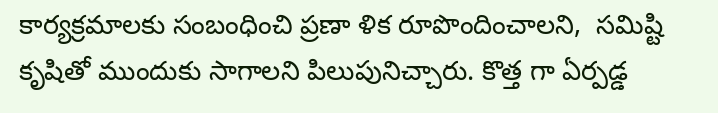కార్యక్రమాలకు సంబంధించి ప్రణా ళిక రూపొందించాలని,  సమిష్టి కృషితో ముందుకు సాగాలని పిలుపునిచ్చారు. కొత్త గా ఏర్పడ్డ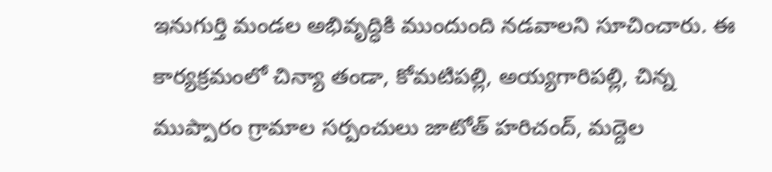ఇనుగుర్తి మండల అభివృద్ధికి ముందుంది నడవాలని సూచించారు. ఈ కార్యక్రమంలో చిన్యా తండా, కోమటిపల్లి, అయ్యగారిపల్లి, చిన్న ముప్పారం గ్రామాల సర్పంచులు జాటోత్ హరిచంద్, మద్దెల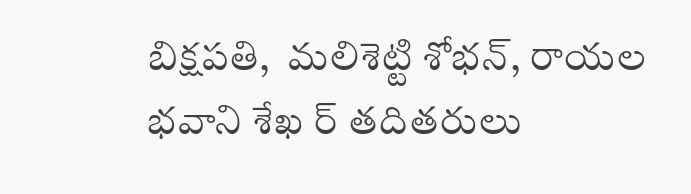బిక్షపతి,  మలిశెట్టి శోభన్, రాయల భవాని శేఖ ర్ తదితరులు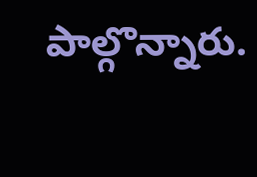పాల్గొన్నారు.